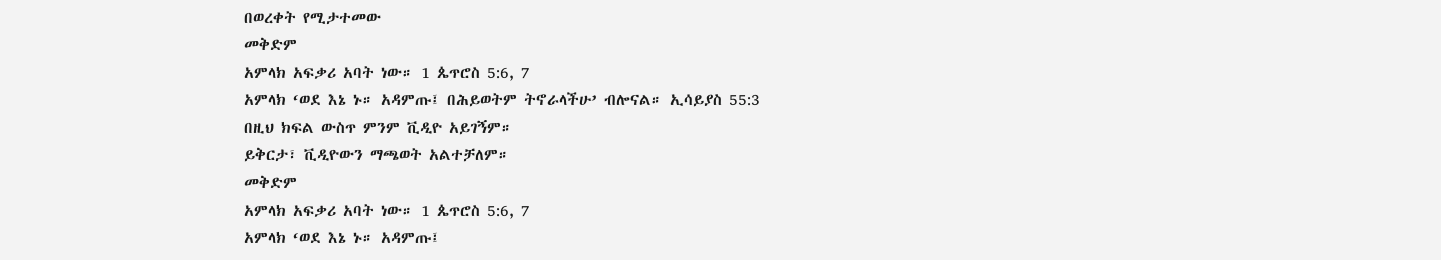በወረቀት የሚታተመው
መቅድም
አምላክ አፍቃሪ አባት ነው። 1 ጴጥሮስ 5:6, 7
አምላክ ‘ወደ እኔ ኑ። አዳምጡ፤ በሕይወትም ትኖራላችሁ’ ብሎናል። ኢሳይያስ 55:3
በዚህ ክፍል ውስጥ ምንም ቪዲዮ አይገኝም።
ይቅርታ፣ ቪዲዮውን ማጫወት አልተቻለም።
መቅድም
አምላክ አፍቃሪ አባት ነው። 1 ጴጥሮስ 5:6, 7
አምላክ ‘ወደ እኔ ኑ። አዳምጡ፤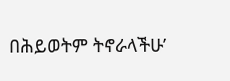በሕይወትም ትኖራላችሁ’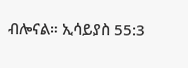ብሎናል። ኢሳይያስ 55:3